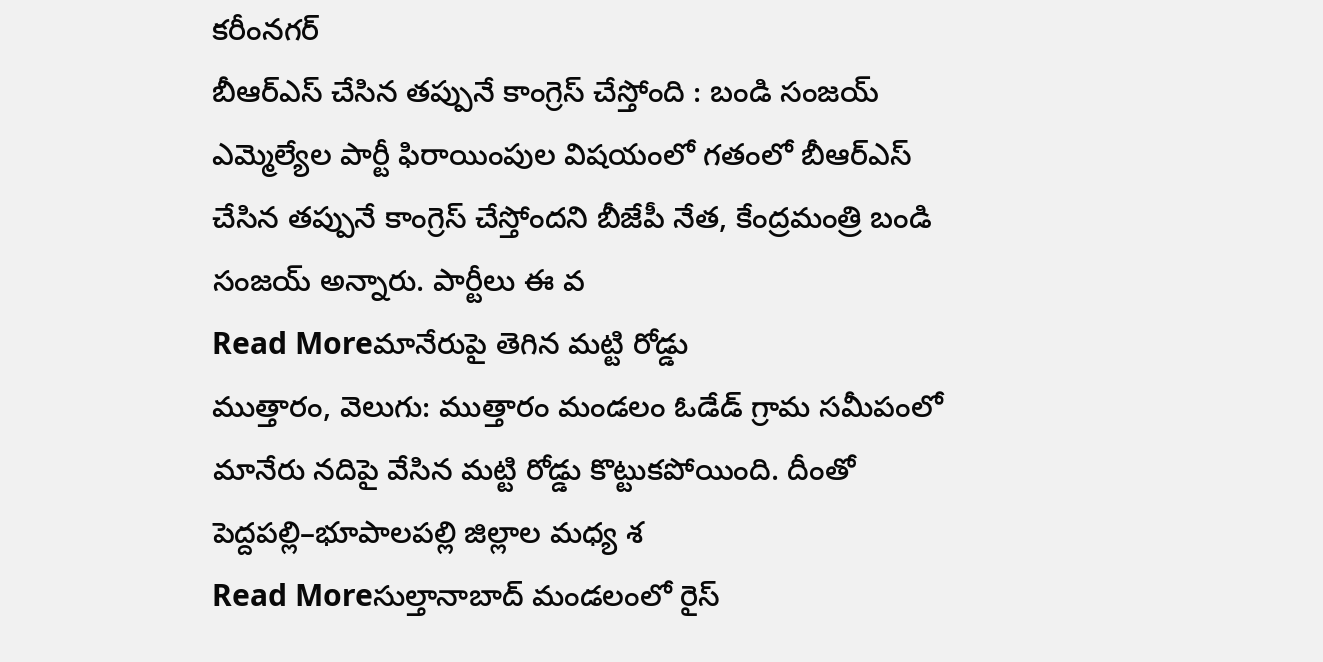కరీంనగర్
బీఆర్ఎస్ చేసిన తప్పునే కాంగ్రెస్ చేస్తోంది : బండి సంజయ్
ఎమ్మెల్యేల పార్టీ ఫిరాయింపుల విషయంలో గతంలో బీఆర్ఎస్ చేసిన తప్పునే కాంగ్రెస్ చేస్తోందని బీజేపీ నేత, కేంద్రమంత్రి బండి సంజయ్ అన్నారు. పార్టీలు ఈ వ
Read Moreమానేరుపై తెగిన మట్టి రోడ్డు
ముత్తారం, వెలుగు: ముత్తారం మండలం ఓడేడ్ గ్రామ సమీపంలో మానేరు నదిపై వేసిన మట్టి రోడ్డు కొట్టుకపోయింది. దీంతో పెద్దపల్లి–భూపాలపల్లి జిల్లాల మధ్య శ
Read Moreసుల్తానాబాద్ మండలంలో రైస్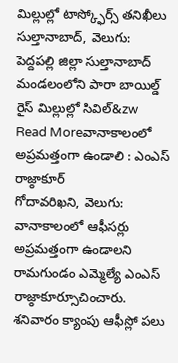మిల్లుల్లో టాస్క్ఫోర్స్ తనిఖీలు
సుల్తానాబాద్, వెలుగు: పెద్దపల్లి జిల్లా సుల్తానాబాద్ మండలంలోని పారా బాయిల్డ్ రైస్ మిల్లుల్లో సివిల్&zw
Read Moreవానాకాలంలో అప్రమత్తంగా ఉండాలి : ఎంఎస్ రాజ్ఠాకూర్
గోదావరిఖని, వెలుగు: వానాకాలంలో ఆఫీసర్లు అప్రమత్తంగా ఉండాలని రామగుండం ఎమ్మెల్యే ఎంఎస్ రాజ్ఠాకూర్సూచించారు. శనివారం క్యాంపు ఆఫీస్లో పలు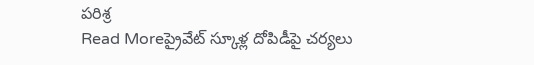పరిశ్ర
Read Moreప్రైవేట్ స్కూళ్ల దోపిడీపై చర్యలు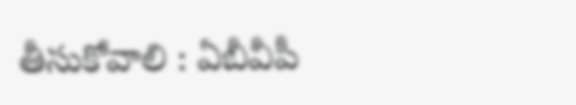తీసుకోవాలి : ఏబీవీపీ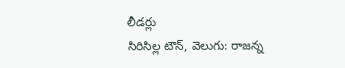లీడర్లు
సిరిసిల్ల టౌన్, వెలుగు: రాజన్న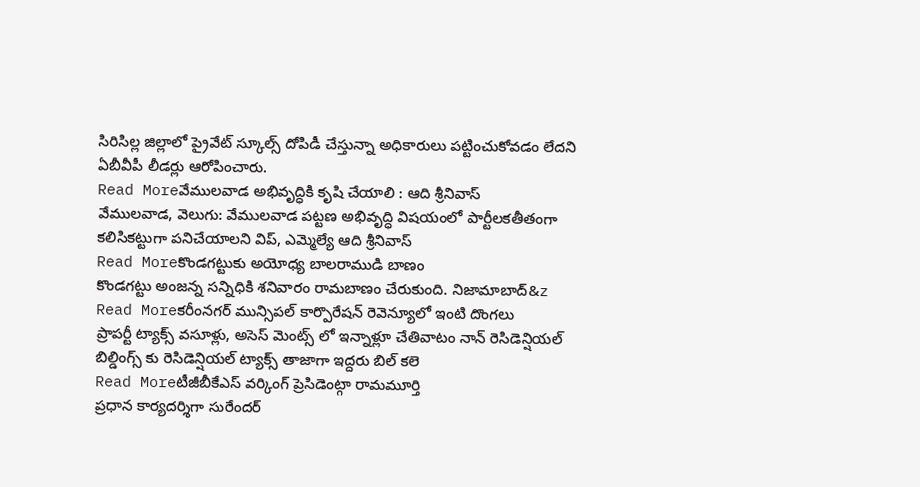సిరిసిల్ల జిల్లాలో ప్రైవేట్ స్కూల్స్ దోపిడీ చేస్తున్నా అధికారులు పట్టించుకోవడం లేదని ఏబీవీపీ లీడర్లు ఆరోపించారు.
Read Moreవేములవాడ అభివృద్ధికి కృషి చేయాలి : ఆది శ్రీనివాస్
వేములవాడ, వెలుగు: వేములవాడ పట్టణ అభివృద్ధి విషయంలో పార్టీలకతీతంగా కలిసికట్టుగా పనిచేయాలని విప్, ఎమ్మెల్యే ఆది శ్రీనివాస్
Read Moreకొండగట్టుకు అయోధ్య బాలరాముడి బాణం
కొండగట్టు అంజన్న సన్నిధికి శనివారం రామబాణం చేరుకుంది. నిజామాబాద్&z
Read Moreకరీంనగర్ మున్సిపల్ కార్పొరేషన్ రెవెన్యూలో ఇంటి దొంగలు
ప్రాపర్టీ ట్యాక్స్ వసూళ్లు, అసెస్ మెంట్స్ లో ఇన్నాళ్లూ చేతివాటం నాన్ రెసిడెన్షియల్ బిల్డింగ్స్ కు రెసిడెన్షియల్ ట్యాక్స్ తాజాగా ఇద్దరు బిల్ కలె
Read Moreటీజీబీకేఎస్ వర్కింగ్ ప్రెసిడెంట్గా రామమూర్తి
ప్రధాన కార్యదర్శిగా సురేందర్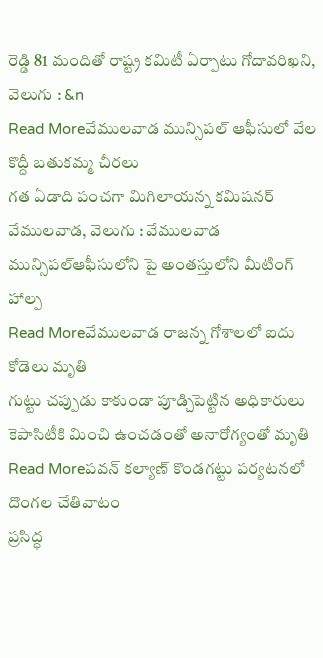రెడ్డి 81 మందితో రాష్ట్ర కమిటీ ఏర్పాటు గోదావరిఖని, వెలుగు : &n
Read Moreవేములవాడ మున్సిపల్ ఆఫీసులో వేల కొద్దీ బతుకమ్మ చీరలు
గత ఏడాది పంచగా మిగిలాయన్న కమిషనర్ వేములవాడ, వెలుగు : వేములవాడ మున్సిపల్ఆఫీసులోని పై అంతస్తులోని మీటింగ్ హాల్ప
Read Moreవేములవాడ రాజన్న గోశాలలో ఐదు కోడెలు మృతి
గుట్టు చప్పుడు కాకుండా పూడ్చిపెట్టిన అధికారులు కెపాసిటీకి మించి ఉంచడంతో అనారోగ్యంతో మృతి
Read Moreపవన్ కల్యాణ్ కొండగట్టు పర్యటనలో దొంగల చేతివాటం
ప్రసిద్ధ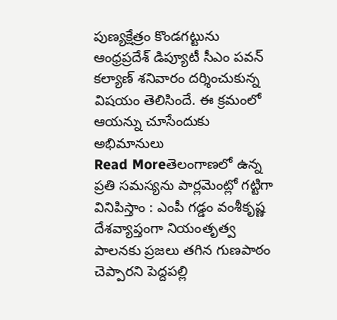పుణ్యక్షేత్రం కొండగట్టును ఆంధ్రప్రదేశ్ డిప్యూటీ సీఎం పవన్ కల్యాణ్ శనివారం దర్శించుకున్న విషయం తెలిసిందే. ఈ క్రమంలో ఆయన్ను చూసేందుకు అభిమానులు
Read Moreతెలంగాణలో ఉన్న ప్రతి సమస్యను పార్లమెంట్లో గట్టిగా వినిపిస్తాం : ఎంపీ గడ్డం వంశీకృష్ణ
దేశవ్యాప్తంగా నియంతృత్వ పాలనకు ప్రజలు తగిన గుణపాఠం చెప్పారని పెద్దపల్లి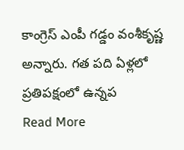కాంగ్రెస్ ఎంపీ గడ్డం వంశీకృష్ణ అన్నారు. గత పది ఏళ్లలో ప్రతిపక్షంలో ఉన్నప
Read More